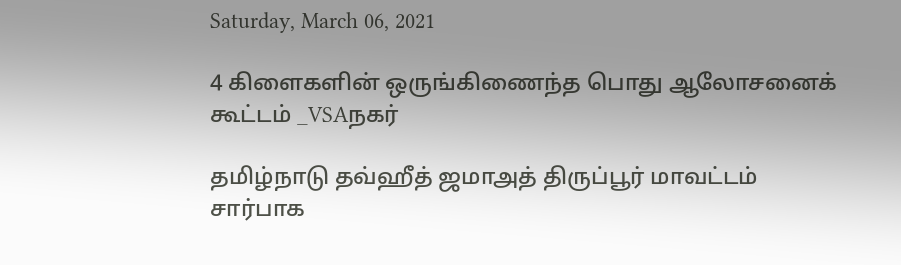Saturday, March 06, 2021

4 கிளைகளின் ஒருங்கிணைந்த பொது ஆலோசனைக் கூட்டம் _VSAநகர்

தமிழ்நாடு தவ்ஹீத் ஜமாஅத் திருப்பூர் மாவட்டம் சார்பாக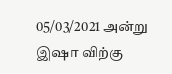05/03/2021 அன்று இஷா விற்கு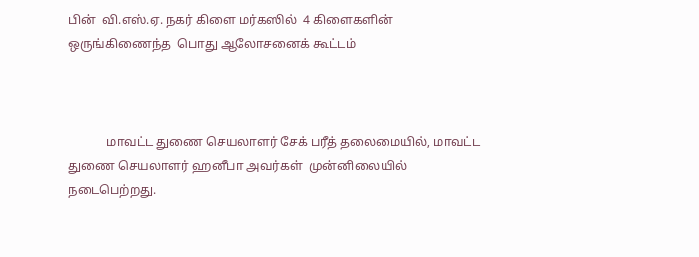பின்  வி.எஸ்.ஏ. நகர் கிளை மர்கஸில்  4 கிளைகளின்  ஒருங்கிணைந்த  பொது ஆலோசனைக் கூட்டம்



            மாவட்ட துணை செயலாளர் சேக் பரீத் தலைமையில், மாவட்ட துணை செயலாளர் ஹனீபா அவர்கள்  முன்னிலையில்    நடைபெற்றது.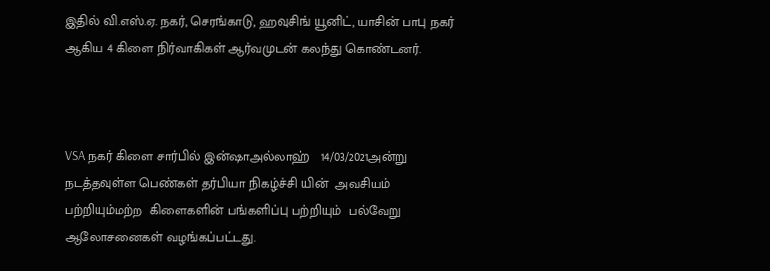இதில் வி.எஸ்.ஏ. நகர், செரங்காடு, ஹவுசிங் யூனிட், யாசின் பாபு நகர் ஆகிய 4 கிளை நிர்வாகிகள் ஆர்வமுடன் கலந்து கொண்டனர்.



VSA நகர் கிளை சார்பில் இன்ஷாஅல்லாஹ்   14/03/2021அன்று நடத்தவுள்ள பெண்கள் தர்பியா நிகழ்ச்சி யின்  அவசியம் பற்றியும்மற்ற  கிளைகளின் பங்களிப்பு பற்றியும்  பல்வேறு ஆலோசனைகள் வழங்கப்பட்டது.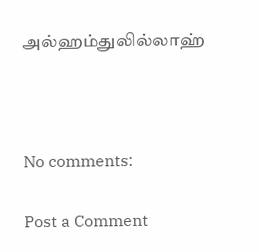அல்ஹம்துலில்லாஹ்



No comments:

Post a Comment